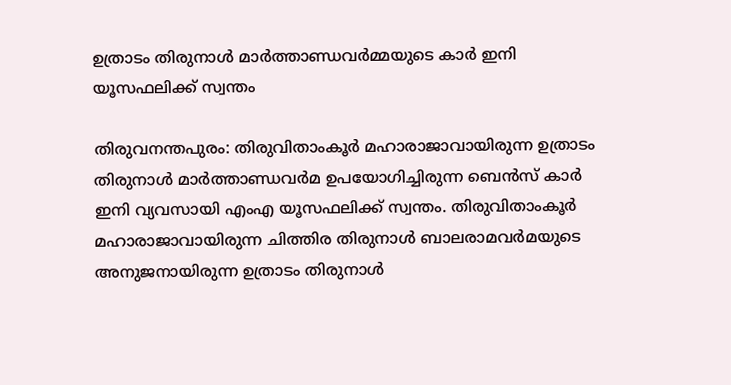ഉത്രാടം തിരുനാള്‍ മാര്‍ത്താണ്ഡവര്‍മ്മയുടെ കാര്‍ ഇനി യൂസഫലിക്ക് സ്വന്തം

തിരുവനന്തപുരം: തിരുവിതാംകൂര്‍ മഹാരാജാവായിരുന്ന ഉത്രാടം തിരുനാള്‍ മാര്‍ത്താണ്ഡവര്‍മ ഉപയോഗിച്ചിരുന്ന ബെന്‍സ് കാര്‍ ഇനി വ്യവസായി എംഎ യൂസഫലിക്ക് സ്വന്തം. തിരുവിതാംകൂര്‍ മഹാരാജാവായിരുന്ന ചിത്തിര തിരുനാള്‍ ബാലരാമവര്‍മയുടെ അനുജനായിരുന്ന ഉത്രാടം തിരുനാള്‍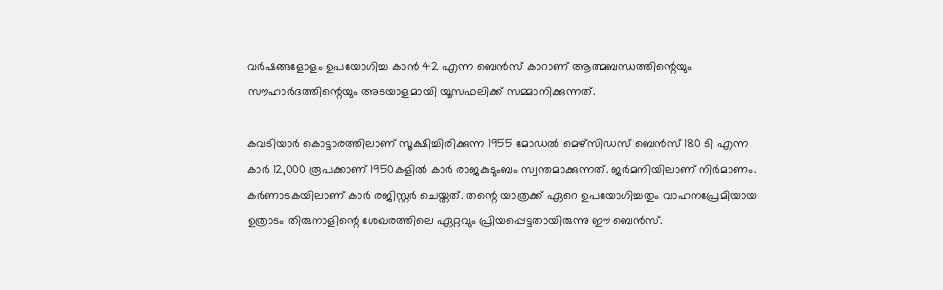വര്‍ഷങ്ങളോളം ഉപയോഗിച്ച കാന്‍ 42 എന്ന ബെന്‍സ് കാറാണ് ആത്മബന്ധത്തിന്റെയും സൗഹാര്‍ദത്തിന്റെയും അടയാളമായി യൂസഫലിക്ക് സമ്മാനിക്കുന്നത്.

കവടിയാര്‍ കൊട്ടാരത്തിലാണ് സൂക്ഷിച്ചിരിക്കുന്ന 1955 മോഡല്‍ മെഴ്സിഡസ് ബെന്‍സ് 180 ടി എന്ന കാര്‍ 12,000 രൂപക്കാണ് 1950കളില്‍ കാര്‍ രാജകുടുംബം സ്വന്തമാക്കുന്നത്. ജര്‍മനിയിലാണ് നിര്‍മാണം. കര്‍ണാടകയിലാണ് കാര്‍ രജിസ്റ്റര്‍ ചെയ്തത്. തന്റെ യാത്രക്ക് ഏറെ ഉപയോഗിച്ചതും വാഹനപ്രേമിയായ ഉത്രാടം തിരുനാളിന്റെ ശേഖരത്തിലെ ഏറ്റവും പ്രിയപ്പെട്ടതായിരുന്നു ഈ ബെന്‍സ്.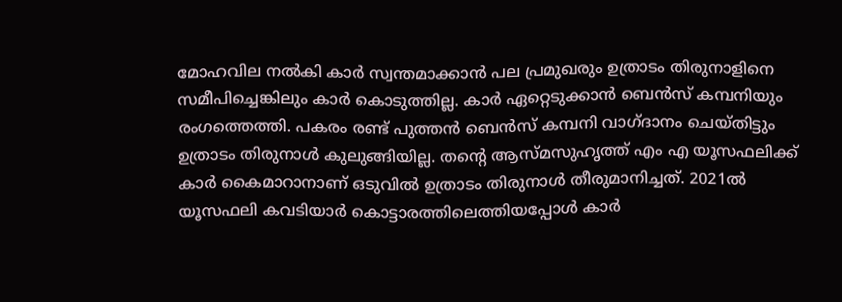മോഹവില നല്‍കി കാര്‍ സ്വന്തമാക്കാന്‍ പല പ്രമുഖരും ഉത്രാടം തിരുനാളിനെ സമീപിച്ചെങ്കിലും കാര്‍ കൊടുത്തില്ല. കാര്‍ ഏറ്റെടുക്കാന്‍ ബെന്‍സ് കമ്പനിയും രംഗത്തെത്തി. പകരം രണ്ട് പുത്തന്‍ ബെന്‍സ് കമ്പനി വാഗ്ദാനം ചെയ്തിട്ടും ഉത്രാടം തിരുനാള്‍ കുലുങ്ങിയില്ല. തന്റെ ആസ്മസുഹൃത്ത് എം എ യൂസഫലിക്ക് കാര്‍ കൈമാറാനാണ് ഒടുവില്‍ ഉത്രാടം തിരുനാള്‍ തീരുമാനിച്ചത്. 2021ല്‍ യൂസഫലി കവടിയാര്‍ കൊട്ടാരത്തിലെത്തിയപ്പോള്‍ കാര്‍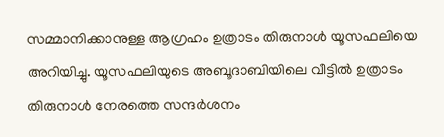സമ്മാനിക്കാനുള്ള ആഗ്രഹം ഉത്രാടം തിരുനാള്‍ യൂസഫലിയെ അറിയിച്ചു. യൂസഫലിയുടെ അബൂദാബിയിലെ വീട്ടില്‍ ഉത്രാടം തിരുനാള്‍ നേരത്തെ സന്ദര്‍ശനം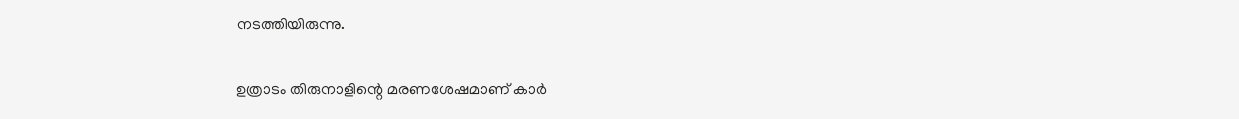നടത്തിയിരുന്നു.

ഉത്രാടം തിരുനാളിന്റെ മരണശേഷമാണ് കാര്‍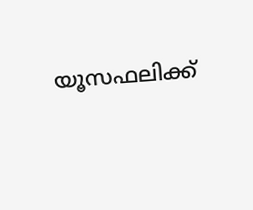യൂസഫലിക്ക്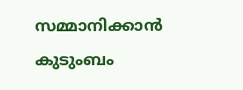സമ്മാനിക്കാന്‍ കുടുംബം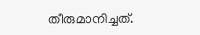തീരുമാനിച്ചത്.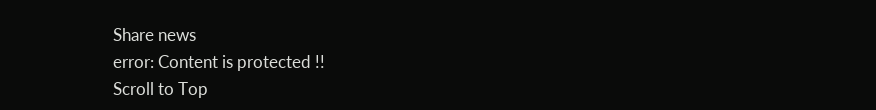Share news
error: Content is protected !!
Scroll to Top